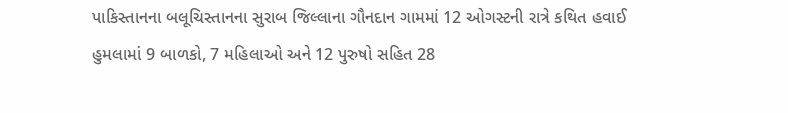પાકિસ્તાનના બલૂચિસ્તાનના સુરાબ જિલ્લાના ગૌનદાન ગામમાં 12 ઓગસ્ટની રાત્રે કથિત હવાઈ હુમલામાં 9 બાળકો, 7 મહિલાઓ અને 12 પુરુષો સહિત 28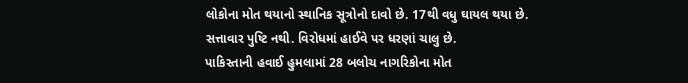લોકોના મોત થયાનો સ્થાનિક સૂત્રોનો દાવો છે. 17થી વધુ ઘાયલ થયા છે. સત્તાવાર પુષ્ટિ નથી. વિરોધમાં હાઈવે પર ધરણાં ચાલુ છે.
પાકિસ્તાની હવાઈ હુમલામાં 28 બલોચ નાગરિકોના મોત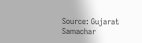Source: Gujarat Samachar